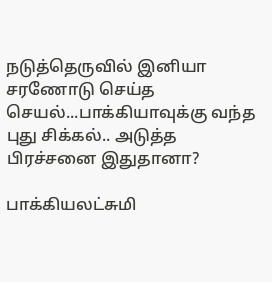நடுத்தெருவில் இனியா சரணோடு செய்த செயல்...பாக்கியாவுக்கு வந்த புது சிக்கல்.. அடுத்த பிரச்சனை இதுதானா?

பாக்கியலட்சுமி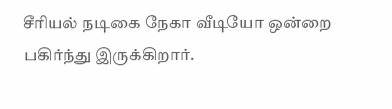சீரியல் நடிகை நேகா வீடியோ ஒன்றை பகிர்ந்து இருக்கிறார்.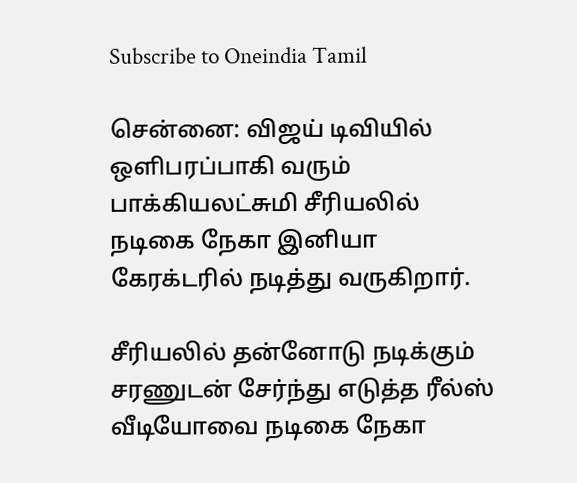Subscribe to Oneindia Tamil

சென்னை: விஜய் டிவியில் ஒளிபரப்பாகி வரும் பாக்கியலட்சுமி சீரியலில் நடிகை நேகா இனியா கேரக்டரில் நடித்து வருகிறார்.

சீரியலில் தன்னோடு நடிக்கும் சரணுடன் சேர்ந்து எடுத்த ரீல்ஸ் வீடியோவை நடிகை நேகா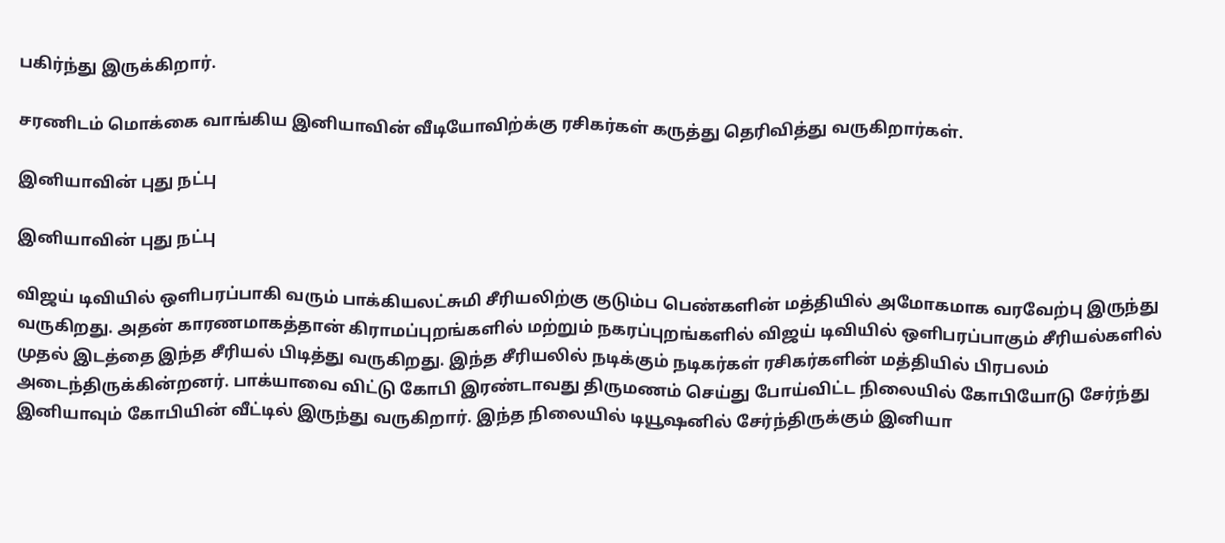பகிர்ந்து இருக்கிறார்.

சரணிடம் மொக்கை வாங்கிய இனியாவின் வீடியோவிற்க்கு ரசிகர்கள் கருத்து தெரிவித்து வருகிறார்கள்.

இனியாவின் புது நட்பு

இனியாவின் புது நட்பு

விஜய் டிவியில் ஒளிபரப்பாகி வரும் பாக்கியலட்சுமி சீரியலிற்கு குடும்ப பெண்களின் மத்தியில் அமோகமாக வரவேற்பு இருந்து வருகிறது. அதன் காரணமாகத்தான் கிராமப்புறங்களில் மற்றும் நகரப்புறங்களில் விஜய் டிவியில் ஒளிபரப்பாகும் சீரியல்களில் முதல் இடத்தை இந்த சீரியல் பிடித்து வருகிறது. இந்த சீரியலில் நடிக்கும் நடிகர்கள் ரசிகர்களின் மத்தியில் பிரபலம் அடைந்திருக்கின்றனர். பாக்யாவை விட்டு கோபி இரண்டாவது திருமணம் செய்து போய்விட்ட நிலையில் கோபியோடு சேர்ந்து இனியாவும் கோபியின் வீட்டில் இருந்து வருகிறார். இந்த நிலையில் டியூஷனில் சேர்ந்திருக்கும் இனியா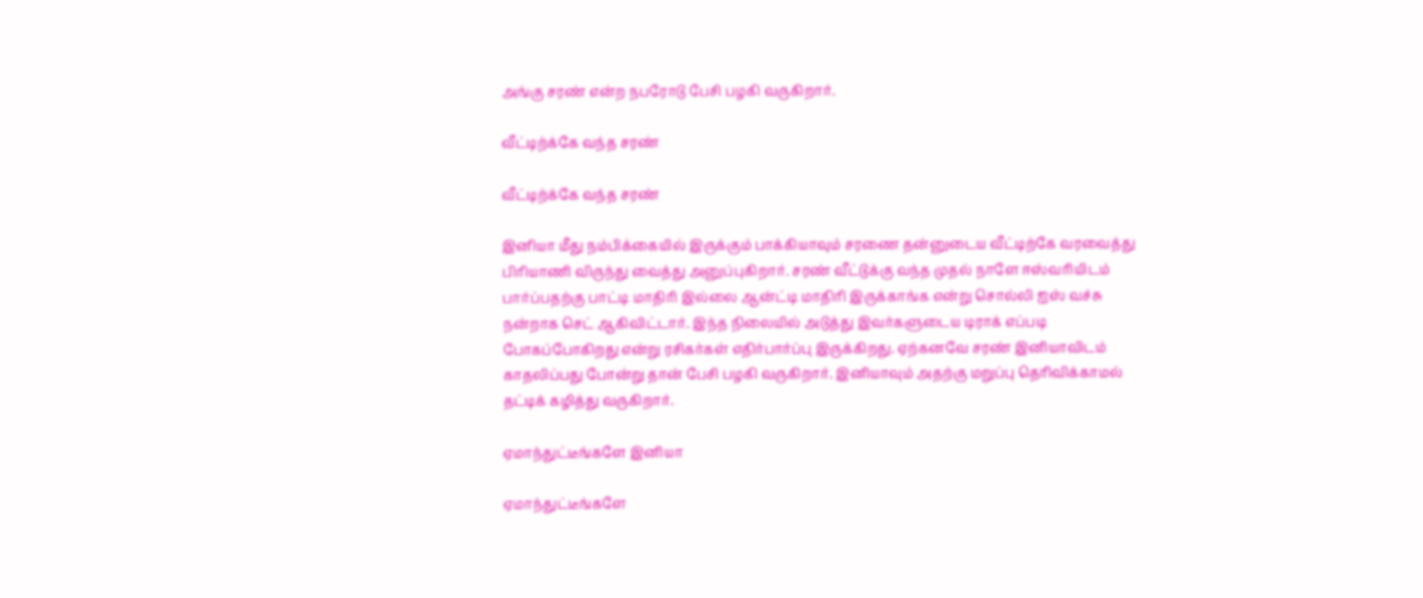அங்கு சரண் என்ற நபரோடு பேசி பழகி வருகிறார்.

வீட்டிற்க்கே வந்த சரண்

வீட்டிற்க்கே வந்த சரண்

இனியா மீது நம்பிக்கையில் இருக்கும் பாக்கியாவும் சரணை தன்னுடைய வீட்டிற்கே வரவைத்து பிரியாணி விருந்து வைத்து அனுப்புகிறார். சரண் வீட்டுக்கு வந்த முதல் நாளே ஈஸ்வரியிடம் பார்ப்பதற்கு பாட்டி மாதிரி இல்லை ஆன்ட்டி மாதிரி இருக்காங்க என்று சொல்லி ஐஸ் வச்சு நன்றாக செட் ஆகிவிட்டார். இந்த நிலையில் அடுத்து இவர்களுடைய டிராக் எப்படி போகப்போகிறது என்று ரசிகர்கள் எதிர்பார்ப்பு இருக்கிறது. ஏற்கனவே சரண் இனியாவிடம் காதலிப்பது போன்று தான் பேசி பழகி வருகிறார். இனியாவும் அதற்கு மறுப்பு தெரிவிக்காமல் தட்டிக் கழித்து வருகிறார்.

ஏமாந்துட்டீங்களே இனியா

ஏமாந்துட்டீங்களே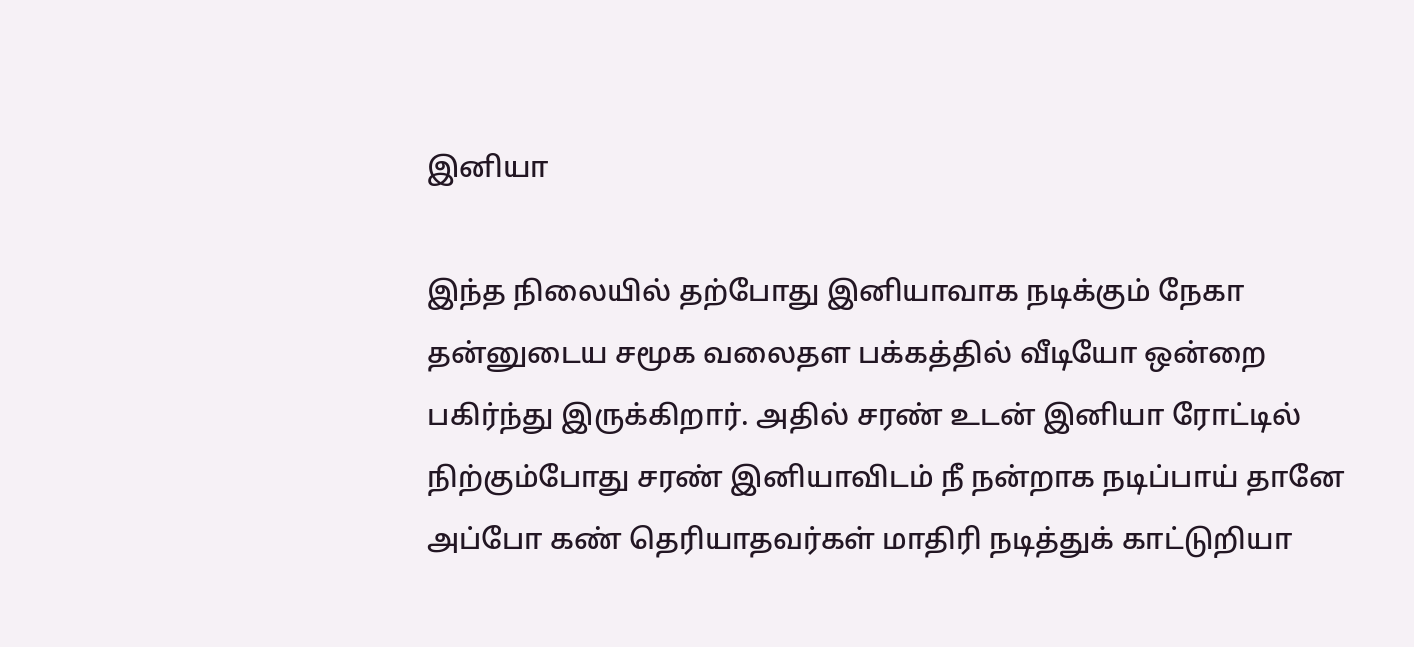இனியா

இந்த நிலையில் தற்போது இனியாவாக நடிக்கும் நேகா தன்னுடைய சமூக வலைதள பக்கத்தில் வீடியோ ஒன்றை பகிர்ந்து இருக்கிறார். அதில் சரண் உடன் இனியா ரோட்டில் நிற்கும்போது சரண் இனியாவிடம் நீ நன்றாக நடிப்பாய் தானே அப்போ கண் தெரியாதவர்கள் மாதிரி நடித்துக் காட்டுறியா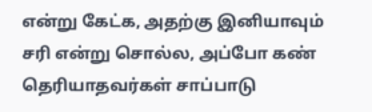என்று கேட்க, அதற்கு இனியாவும் சரி என்று சொல்ல, அப்போ கண் தெரியாதவர்கள் சாப்பாடு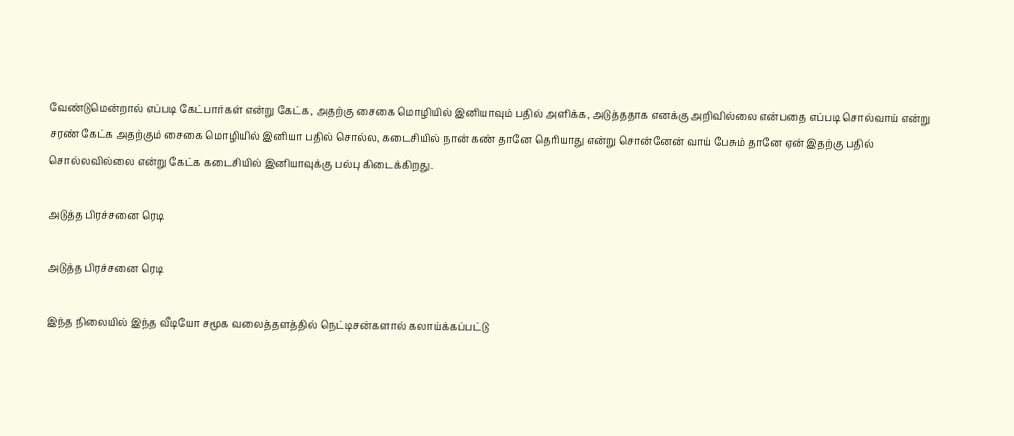வேண்டுமென்றால் எப்படி கேட்பார்கள் என்று கேட்க, அதற்கு சைகை மொழியில் இனியாவும் பதில் அளிக்க, அடுத்ததாக எனக்கு அறிவில்லை என்பதை எப்படி சொல்வாய் என்று சரண் கேட்க அதற்கும் சைகை மொழியில் இனியா பதில் சொல்ல, கடைசியில் நான் கண் தானே தெரியாது என்று சொன்னேன் வாய் பேசும் தானே ஏன் இதற்கு பதில் சொல்லவில்லை என்று கேட்க கடைசியில் இனியாவுக்கு பல்பு கிடைக்கிறது.

அடுத்த பிரச்சனை ரெடி

அடுத்த பிரச்சனை ரெடி

இந்த நிலையில் இந்த வீடியோ சமூக வலைத்தளத்தில் நெட்டிசன்களால் கலாய்க்கப்பட்டு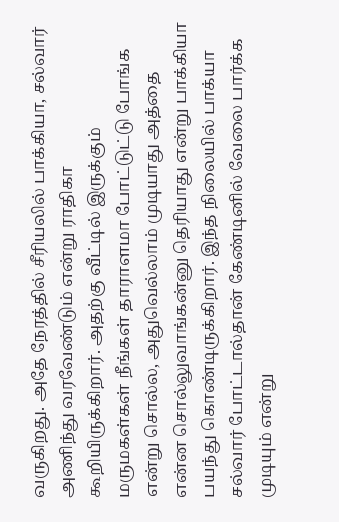வருகிறது. அதே நேரத்தில் சீரியலில் பாக்கியா, சல்வார் அணிந்து வரவேண்டும் என்று ராதிகா கூறியிருக்கிறார். அதற்கு வீட்டில் இருக்கும் மருமகள்கள் நீங்கள் தாராளமா போட்டுட்டு போங்க என்று சொல்ல, அதுவெல்லாம் முடியாது அத்தை என்ன சொல்லுவாங்கன்னு தெரியாது என்று பாக்கியா பயந்து கொண்டிருக்கிறார். இந்த நிலையில் பாக்யா சல்வார் போட்டால்தான் கேண்டினில் வேலை பார்க்க முடியும் என்று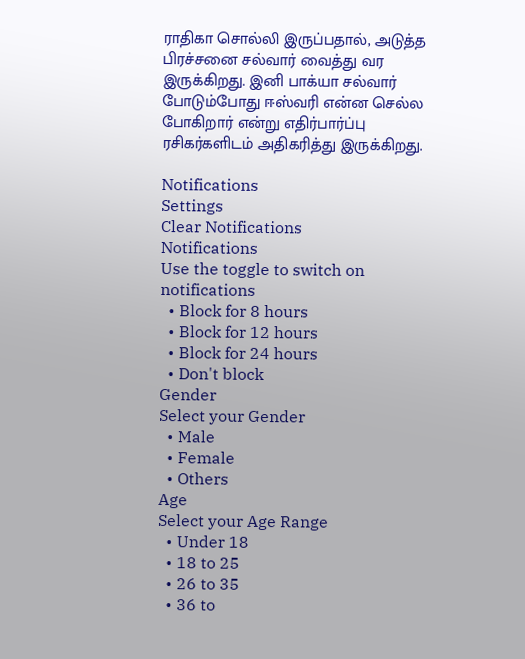ராதிகா சொல்லி இருப்பதால், அடுத்த பிரச்சனை சல்வார் வைத்து வர இருக்கிறது. இனி பாக்யா சல்வார் போடும்போது ஈஸ்வரி என்ன செல்ல போகிறார் என்று எதிர்பார்ப்பு ரசிகர்களிடம் அதிகரித்து இருக்கிறது.

Notifications
Settings
Clear Notifications
Notifications
Use the toggle to switch on notifications
  • Block for 8 hours
  • Block for 12 hours
  • Block for 24 hours
  • Don't block
Gender
Select your Gender
  • Male
  • Female
  • Others
Age
Select your Age Range
  • Under 18
  • 18 to 25
  • 26 to 35
  • 36 to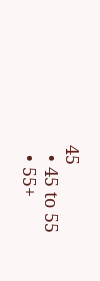45
  • 45 to 55
  • 55+